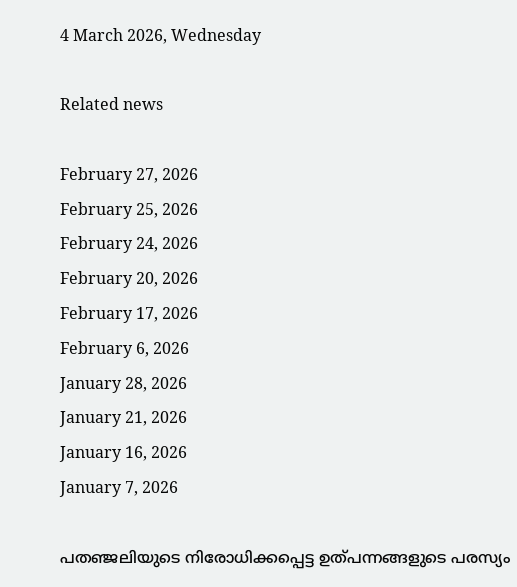4 March 2026, Wednesday

Related news

February 27, 2026
February 25, 2026
February 24, 2026
February 20, 2026
February 17, 2026
February 6, 2026
January 28, 2026
January 21, 2026
January 16, 2026
January 7, 2026

പതഞ്ജലിയുടെ നിരോധിക്കപ്പെട്ട ഉത്പന്നങ്ങളുടെ പരസ്യം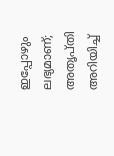ഇപ്പോഴും ലഭ്യമാണ്; അതൃപ്തി അറിയിച്ച്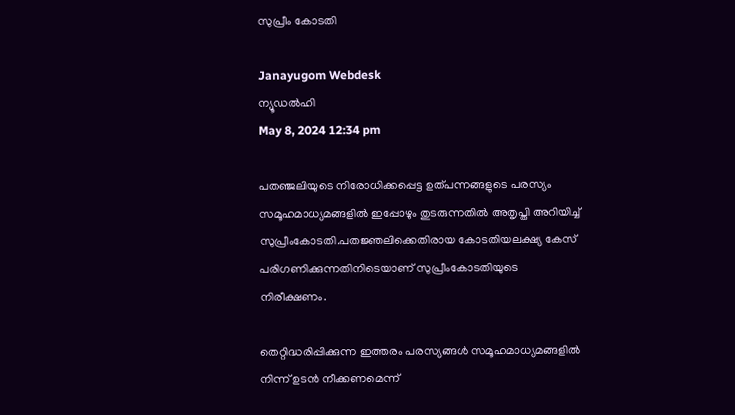സുപ്രീം കോടതി

Janayugom Webdesk
ന്യൂഡല്‍ഹി
May 8, 2024 12:34 pm

പതഞ്ജലിയുടെ നിരോധിക്കപ്പെട്ട ഉത്പന്നങ്ങളുടെ പരസ്യം സമൂഹമാധ്യമങ്ങളില്‍ ഇപ്പോഴും തുടരുന്നതില്‍ അതൃപ്തി അറിയിച്ച് സുപ്രീംകോടതി.പതജ്ഞലിക്കെതിരായ കോടതിയലക്ഷ്യ കേസ് പരിഗണിക്കുന്നതിനിടെയാണ് സുപ്രീംകോടതിയുടെ നിരീക്ഷണം.

തെറ്റിദ്ധരിപ്പിക്കുന്ന ഇത്തരം പരസ്യങ്ങള്‍ സമൂഹമാധ്യമങ്ങളില്‍ നിന്ന് ഉടന്‍ നീക്കണമെന്ന്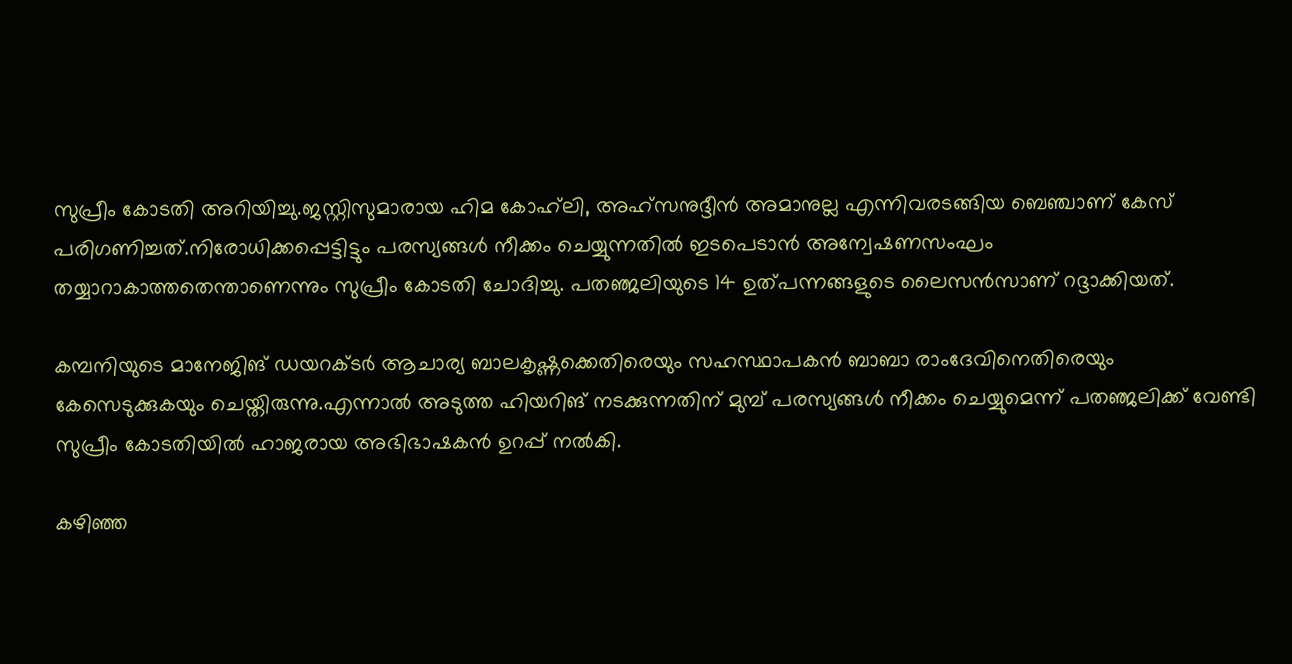സുപ്രീം കോടതി അറിയിച്ചു.ജസ്റ്റിസുമാരായ ഹിമ കോഹ്‌ലി, അഹ്‌സനുദ്ദീന്‍ അമാനുല്ല എന്നിവരടങ്ങിയ ബെഞ്ചാണ് കേസ് പരിഗണിച്ചത്.നിരോധിക്കപ്പെട്ടിട്ടും പരസ്യങ്ങള്‍ നീക്കം ചെയ്യുന്നതില്‍ ഇടപെടാന്‍ അന്വേഷണസംഘം തയ്യാറാകാത്തതെന്താണെന്നും സുപ്രീം കോടതി ചോദിച്ചു. പതഞ്ജലിയുടെ 14 ഉത്പന്നങ്ങളുടെ ലൈസന്‍സാണ് റദ്ദാക്കിയത്.

കമ്പനിയുടെ മാനേജിങ് ഡയറക്ടര്‍ ആചാര്യ ബാലകൃഷ്ണക്കെതിരെയും സഹസ്ഥാപകന്‍ ബാബാ രാംദേവിനെതിരെയും കേസെടുക്കുകയും ചെയ്തിരുന്നു.എന്നാല്‍ അടുത്ത ഹിയറിങ് നടക്കുന്നതിന് മുമ്പ് പരസ്യങ്ങള്‍ നീക്കം ചെയ്യുമെന്ന് പതഞ്ജലിക്ക് വേണ്ടി സുപ്രീം കോടതിയില്‍ ഹാജരായ അഭിഭാഷകന്‍ ഉറപ്പ് നല്‍കി.

കഴിഞ്ഞ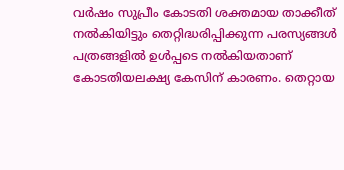വര്‍ഷം സുപ്രീം കോടതി ശക്തമായ താക്കീത് നല്‍കിയിട്ടും തെറ്റിദ്ധരിപ്പിക്കുന്ന പരസ്യങ്ങള്‍ പത്രങ്ങളില്‍ ഉള്‍പ്പടെ നല്‍കിയതാണ് കോടതിയലക്ഷ്യ കേസിന് കാരണം. തെറ്റായ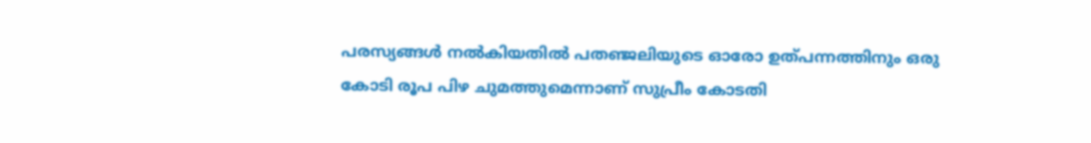പരസ്യങ്ങള്‍ നല്‍കിയതില്‍ പതഞ്ജലിയുടെ ഓരോ ഉത്പന്നത്തിനും ഒരു കോടി രൂപ പിഴ ചുമത്തുമെന്നാണ് സുപ്രീം കോടതി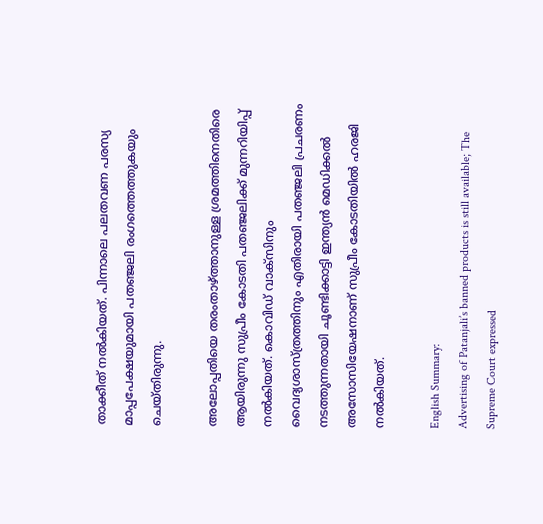താക്കീത് നല്‍കിയത്. പിന്നാലെ പലതവണ പരസ്യ മാപ്പപേക്ഷയുമായി പതഞ്ജലി രംഗത്തെത്തുകയും ചെയ്തിരുന്നു.

അലോപ്പതിയെ തരംതാഴ്ത്താനുള്ള ശ്രമത്തിനെതിരെ ആയിരുന്നു സുപ്രീം കോടതി പതഞ്ജലിക്ക് മുന്നറിയിപ്പ് നല്‍കിയത്. കൊവിഡ് വാക്‌സിനും വൈദ്യശാസ്ത്രത്തിനും എതിരായി പതഞ്ജലി പ്രചരണം നടത്തുന്നതായി ചൂണ്ടിക്കാട്ടി ഇന്ത്യന്‍ മെഡിക്കല്‍ അസോസിയേഷനാണ് സുപ്രീം കോടതിയില്‍ ഹരജി നല്‍കിയത്.

English Summary:
Advertising of Patanjali’s banned products is still available; The Supreme Court expressed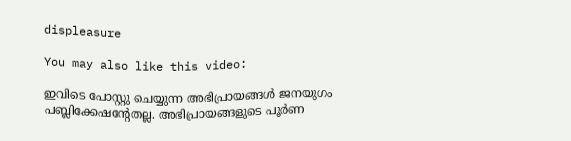displeasure

You may also like this video:

ഇവിടെ പോസ്റ്റു ചെയ്യുന്ന അഭിപ്രായങ്ങള്‍ ജനയുഗം പബ്ലിക്കേഷന്റേതല്ല. അഭിപ്രായങ്ങളുടെ പൂര്‍ണ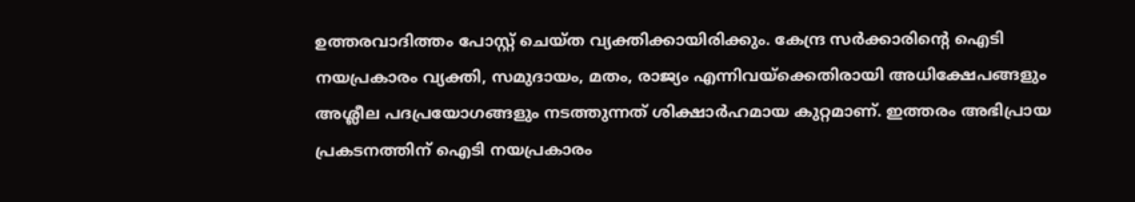ഉത്തരവാദിത്തം പോസ്റ്റ് ചെയ്ത വ്യക്തിക്കായിരിക്കും. കേന്ദ്ര സര്‍ക്കാരിന്റെ ഐടി നയപ്രകാരം വ്യക്തി, സമുദായം, മതം, രാജ്യം എന്നിവയ്‌ക്കെതിരായി അധിക്ഷേപങ്ങളും അശ്ലീല പദപ്രയോഗങ്ങളും നടത്തുന്നത് ശിക്ഷാര്‍ഹമായ കുറ്റമാണ്. ഇത്തരം അഭിപ്രായ പ്രകടനത്തിന് ഐടി നയപ്രകാരം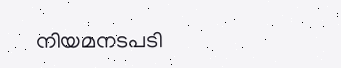നിയമനടപടി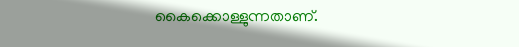കൈക്കൊള്ളുന്നതാണ്.